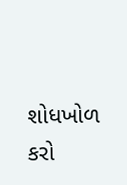શોધખોળ કરો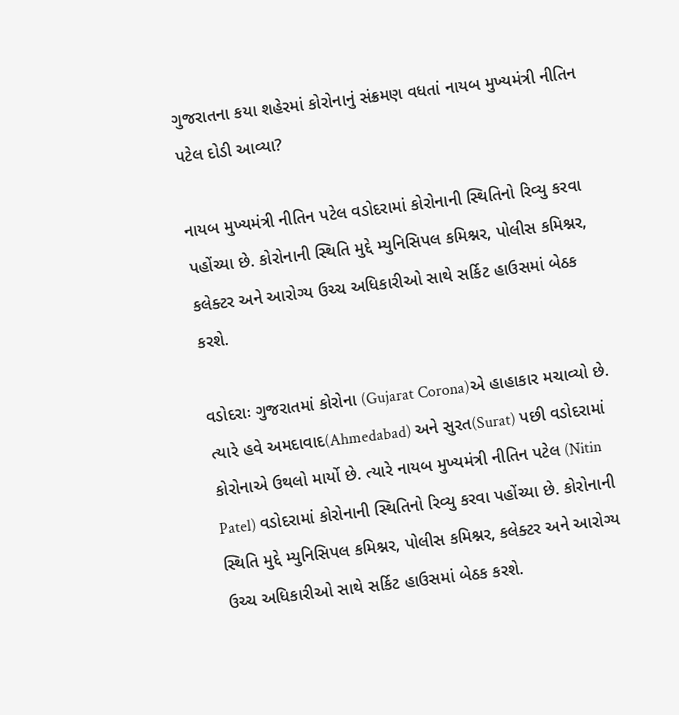ગુજરાતના કયા શહેરમાં કોરોનાનું સંક્રમણ વધતાં નાયબ મુખ્યમંત્રી નીતિન પટેલ દોડી આવ્યા?

નાયબ મુખ્યમંત્રી નીતિન પટેલ વડોદરામાં કોરોનાની સ્થિતિનો રિવ્યુ કરવા પહોંચ્યા છે. કોરોનાની સ્થિતિ મુદ્દે મ્યુનિસિપલ કમિશ્નર, પોલીસ કમિશ્નર, કલેક્ટર અને આરોગ્ય ઉચ્ચ અધિકારીઓ સાથે સર્કિટ હાઉસમાં બેઠક કરશે.

વડોદરાઃ ગુજરાતમાં કોરોના (Gujarat Corona)એ હાહાકાર મચાવ્યો છે. ત્યારે હવે અમદાવાદ(Ahmedabad) અને સુરત(Surat) પછી વડોદરામાં કોરોનાએ ઉથલો માર્યો છે. ત્યારે નાયબ મુખ્યમંત્રી નીતિન પટેલ (Nitin Patel) વડોદરામાં કોરોનાની સ્થિતિનો રિવ્યુ કરવા પહોંચ્યા છે. કોરોનાની સ્થિતિ મુદ્દે મ્યુનિસિપલ કમિશ્નર, પોલીસ કમિશ્નર, કલેક્ટર અને આરોગ્ય ઉચ્ચ અધિકારીઓ સાથે સર્કિટ હાઉસમાં બેઠક કરશે.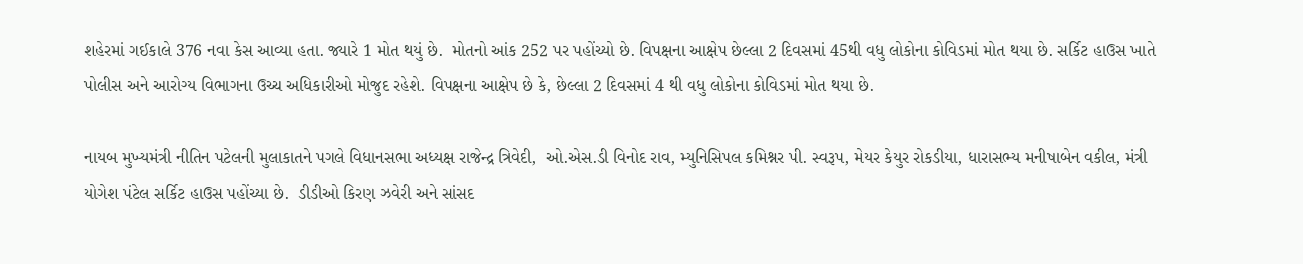શહેરમાં ગઈકાલે 376 નવા કેસ આવ્યા હતા. જ્યારે 1 મોત થયું છે.  મોતનો આંક 252 પર પહોંચ્યો છે. વિપક્ષના આક્ષેપ છેલ્લા 2 દિવસમાં 45થી વધુ લોકોના કોવિડમાં મોત થયા છે. સર્કિટ હાઉસ ખાતે પોલીસ અને આરોગ્ય વિભાગના ઉચ્ચ અધિકારીઓ મોજુદ રહેશે. વિપક્ષના આક્ષેપ છે કે, છેલ્લા 2 દિવસમાં 4 થી વધુ લોકોના કોવિડમાં મોત થયા છે.

નાયબ મુખ્યમંત્રી નીતિન પટેલની મુલાકાતને પગલે વિધાનસભા અધ્યક્ષ રાજેન્દ્ર ત્રિવેદી,  ઓ.એસ.ડી વિનોદ રાવ, મ્યુનિસિપલ કમિશ્નર પી. સ્વરૂપ, મેયર કેયુર રોકડીયા, ધારાસભ્ય મનીષાબેન વકીલ, મંત્રી યોગેશ પંટેલ સર્કિટ હાઉસ પહોંચ્યા છે.  ડીડીઓ કિરણ ઝવેરી અને સાંસદ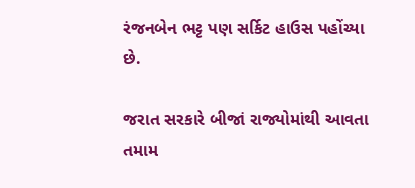રંજનબેન ભટ્ટ પણ સર્કિટ હાઉસ પહોંચ્યા છે.

જરાત સરકારે બીજાં રાજ્યોમાંથી આવતા તમામ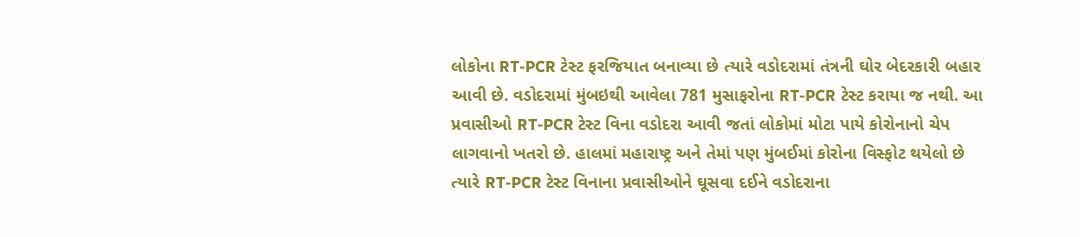લોકોના RT-PCR ટેસ્ટ ફરજિયાત બનાવ્યા છે ત્યારે વડોદરામાં તંત્રની ઘોર બેદરકારી બહાર આવી છે. વડોદરામાં મુંબઇથી આવેલા 781 મુસાફરોના RT-PCR ટેસ્ટ કરાયા જ નથી. આ પ્રવાસીઓ RT-PCR ટેસ્ટ વિના વડોદરા આવી જતાં લોકોમાં મોટા પાયે કોરોનાનો ચેપ લાગવાનો ખતરો છે. હાલમાં મહારાષ્ટ્ર અને તેમાં પણ મુંબઈમાં કોરોના વિસ્ફોટ થયેલો છે ત્યારે RT-PCR ટેસ્ટ વિનાના પ્રવાસીઓને ઘૂસવા દઈને વડોદરાના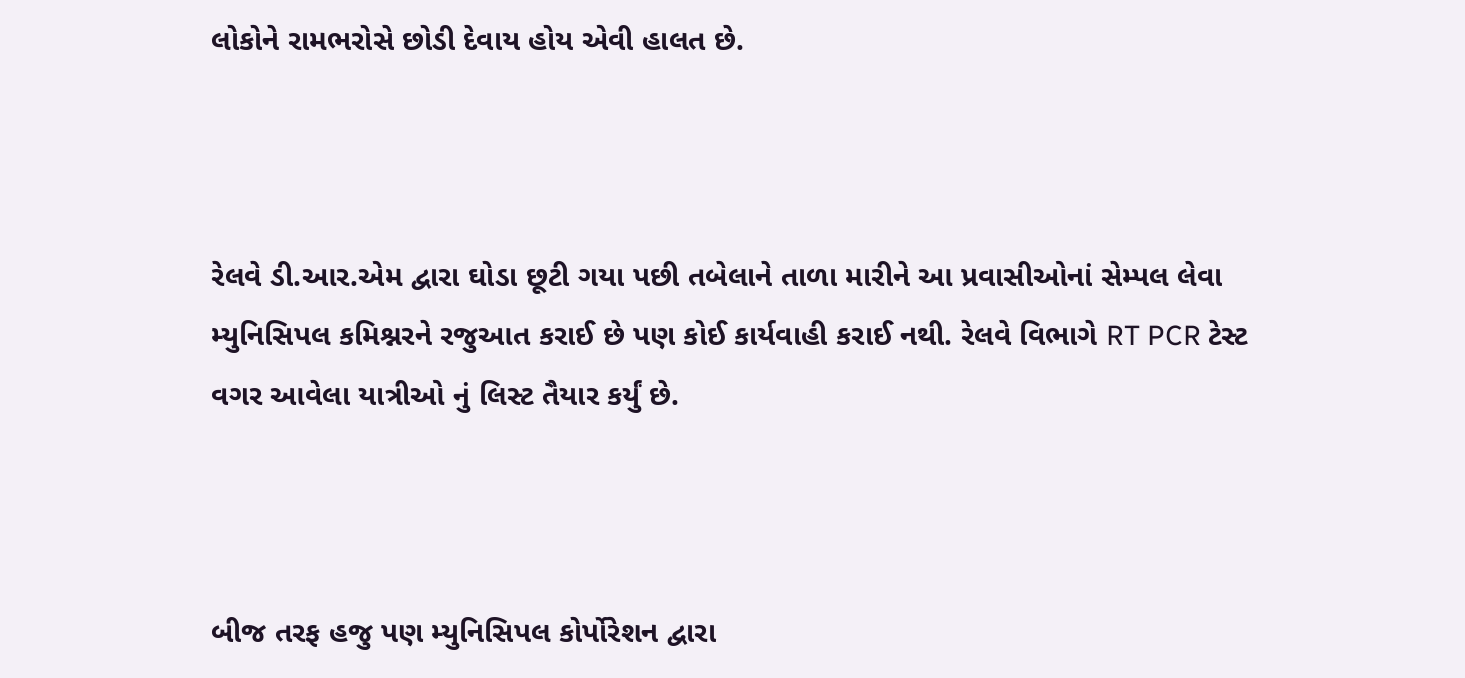લોકોને રામભરોસે છોડી દેવાય હોય એવી હાલત છે.



રેલવે ડી.આર.એમ દ્વારા ઘોડા છૂટી ગયા પછી તબેલાને તાળા મારીને આ પ્રવાસીઓનાં સેમ્પલ લેવા મ્યુનિસિપલ કમિશ્નરને રજુઆત કરાઈ છે પણ કોઈ કાર્યવાહી કરાઈ નથી. રેલવે વિભાગે RT PCR ટેસ્ટ વગર આવેલા યાત્રીઓ નું લિસ્ટ તૈયાર કર્યું છે.



બીજ તરફ હજુ પણ મ્યુનિસિપલ કોર્પોરેશન દ્વારા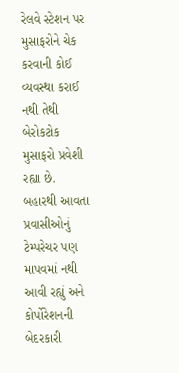રેલવે સ્ટેશન પર મુસાફરોને ચેક કરવાની કોઈ વ્યવસ્થા કરાઈ નથી તેથી બેરોકટોક મુસાફરો પ્રવેશી રહ્યા છે. બહારથી આવતા પ્રવાસીઓનું ટેમ્પરેચર પણ માપવમાં નથી આવી રહ્યું અને કોર્પોરેશનની બેદરકારી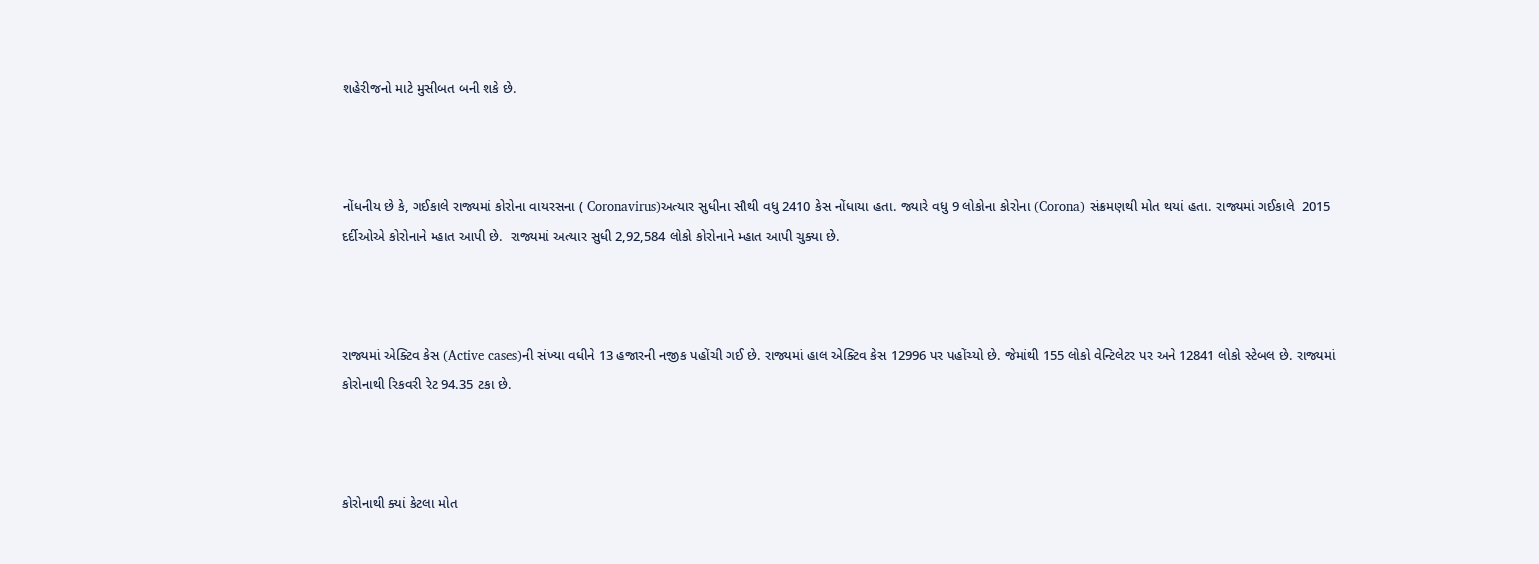શહેરીજનો માટે મુસીબત બની શકે છે.



નોંધનીય છે કે, ગઈકાલે રાજ્યમાં કોરોના વાયરસના ( Coronavirus)અત્યાર સુધીના સૌથી વધુ 2410 કેસ નોંધાયા હતા. જ્યારે વધુ 9 લોકોના કોરોના (Corona) સંક્રમણથી મોત થયાં હતા. રાજ્યમાં ગઈકાલે  2015 દર્દીઓએ કોરોનાને મ્હાત આપી છે.  રાજ્યમાં અત્યાર સુધી 2,92,584 લોકો કોરોનાને મ્હાત આપી ચુક્યા છે.



રાજ્યમાં એક્ટિવ કેસ (Active cases)ની સંખ્યા વધીને 13 હજારની નજીક પહોંચી ગઈ છે. રાજ્યમાં હાલ એક્ટિવ કેસ 12996 પર પહોંચ્યો છે. જેમાંથી 155 લોકો વેન્ટિલેટર પર અને 12841 લોકો સ્ટેબલ છે. રાજ્યમાં કોરોનાથી રિકવરી રેટ 94.35 ટકા છે.



કોરોનાથી ક્યાં કેટલા મોત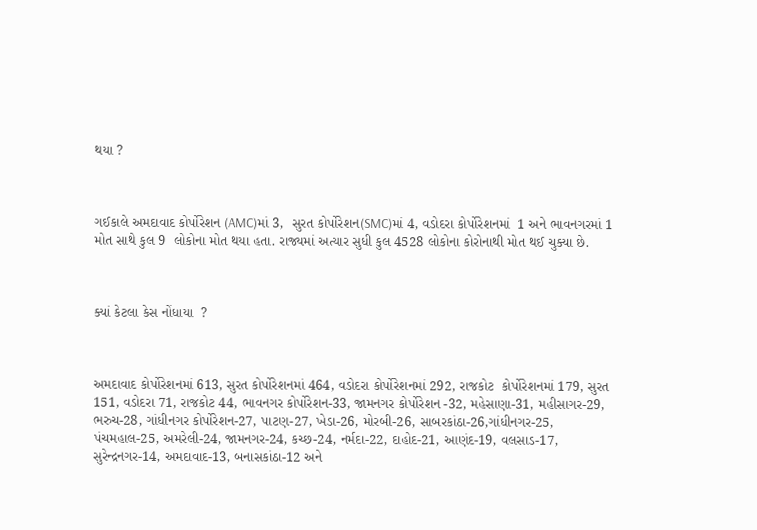થયા ?



ગઈકાલે અમદાવાદ કોર્પોરેશન (AMC)માં 3,  સુરત કોર્પોરેશન(SMC)માં 4, વડોદરા કોર્પોરેશનમાં  1 અને ભાવનગરમાં 1 મોત સાથે કુલ 9  લોકોના મોત થયા હતા. રાજ્યમાં અત્યાર સુધી કુલ 4528 લોકોના કોરોનાથી મોત થઈ ચુક્યા છે.



ક્યાં કેટલા કેસ નોંધાયા  ?



અમદાવાદ કોર્પોરેશનમાં 613, સુરત કોર્પોરેશનમાં 464, વડોદરા કોર્પોરેશનમાં 292, રાજકોટ  કોર્પોરેશનમાં 179, સુરત 151, વડોદરા 71, રાજકોટ 44, ભાવનગર કોર્પોરેશન-33, જામનગર કોર્પોરેશન -32, મહેસાણા-31, મહીસાગર-29, ભરુચ-28, ગાંધીનગર કોર્પોરેશન-27, પાટણ-27, ખેડા-26, મોરબી-26, સાબરકાંઠા-26,ગાંધીનગર-25, પંચમહાલ-25, અમરેલી-24, જામનગર-24, કચ્છ-24, નર્મદા-22, દાહોદ-21, આણંદ-19, વલસાડ-17, સુરેન્દ્રનગર-14, અમદાવાદ-13, બનાસકાંઠા-12 અને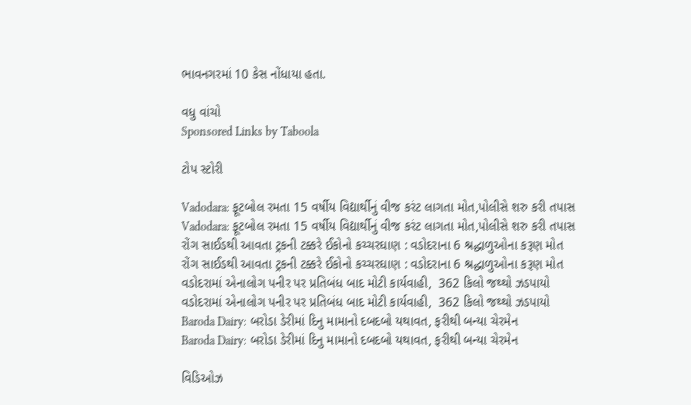ભાવનગરમાં 10 કેસ નોંધાયા હતા.

વધુ વાંચો
Sponsored Links by Taboola

ટોપ સ્ટોરી

Vadodara: ફૂટબોલ રમતા 15 વર્ષીય વિદ્યાર્થીનું વીજ કરંટ લાગતા મોત,પોલીસે શરુ કરી તપાસ
Vadodara: ફૂટબોલ રમતા 15 વર્ષીય વિદ્યાર્થીનું વીજ કરંટ લાગતા મોત,પોલીસે શરુ કરી તપાસ
રોંગ સાઈડથી આવતા ટ્રકની ટક્કરે ઈકોનો કચ્ચરઘાણ : વડોદરાના 6 શ્રદ્ધાળુઓના કરૂણ મોત
રોંગ સાઈડથી આવતા ટ્રકની ટક્કરે ઈકોનો કચ્ચરઘાણ : વડોદરાના 6 શ્રદ્ધાળુઓના કરૂણ મોત
વડોદરામાં એનાલોગ પનીર પર પ્રતિબંધ બાદ મોટી કાર્યવાહી,  362 કિલો જથ્થો ઝડપાયો
વડોદરામાં એનાલોગ પનીર પર પ્રતિબંધ બાદ મોટી કાર્યવાહી,  362 કિલો જથ્થો ઝડપાયો
Baroda Dairy: બરોડા ડેરીમાં દિનુ મામાનો દબદબો યથાવત, ફરીથી બન્યા ચેરમેન
Baroda Dairy: બરોડા ડેરીમાં દિનુ મામાનો દબદબો યથાવત, ફરીથી બન્યા ચેરમેન

વિડિઓઝ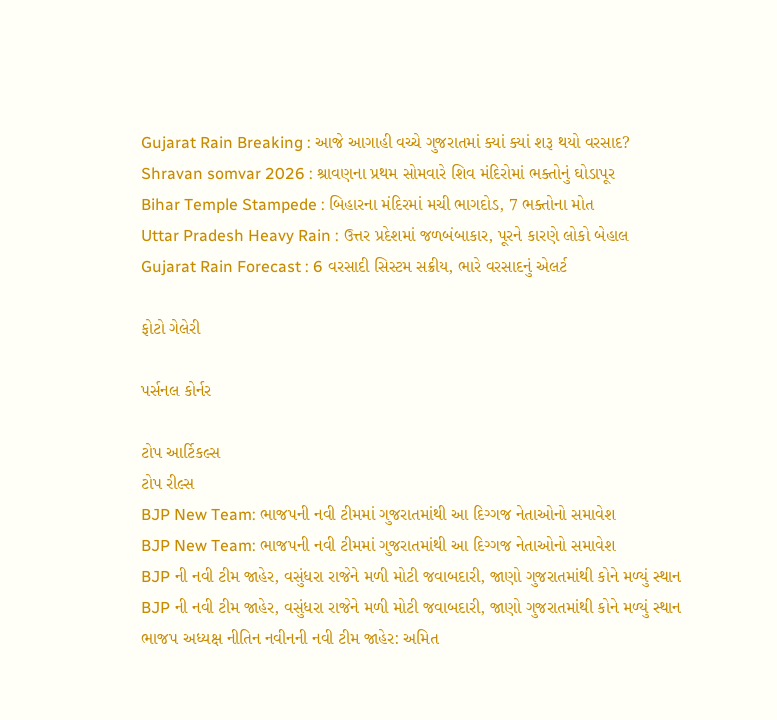Gujarat Rain Breaking : આજે આગાહી વચ્ચે ગુજરાતમાં ક્યાં ક્યાં શરૂ થયો વરસાદ?
Shravan somvar 2026 : શ્રાવણના પ્રથમ સોમવારે શિવ મંદિરોમાં ભક્તોનું ઘોડાપૂર
Bihar Temple Stampede : બિહારના મંદિરમાં મચી ભાગદોડ, 7 ભક્તોના મોત
Uttar Pradesh Heavy Rain : ઉત્તર પ્રદેશમાં જળબંબાકાર, પૂરને કારણે લોકો બેહાલ
Gujarat Rain Forecast : 6 વરસાદી સિસ્ટમ સક્રીય, ભારે વરસાદનું એલર્ટ

ફોટો ગેલેરી

પર્સનલ કોર્નર

ટોપ આર્ટિકલ્સ
ટોપ રીલ્સ
BJP New Team: ભાજપની નવી ટીમમાં ગુજરાતમાંથી આ દિગ્ગજ નેતાઓનો સમાવેશ
BJP New Team: ભાજપની નવી ટીમમાં ગુજરાતમાંથી આ દિગ્ગજ નેતાઓનો સમાવેશ
BJP ની નવી ટીમ જાહેર, વસુંધરા રાજેને મળી મોટી જવાબદારી, જાણો ગુજરાતમાંથી કોને મળ્યું સ્થાન
BJP ની નવી ટીમ જાહેર, વસુંધરા રાજેને મળી મોટી જવાબદારી, જાણો ગુજરાતમાંથી કોને મળ્યું સ્થાન
ભાજપ અધ્યક્ષ નીતિન નવીનની નવી ટીમ જાહેર: અમિત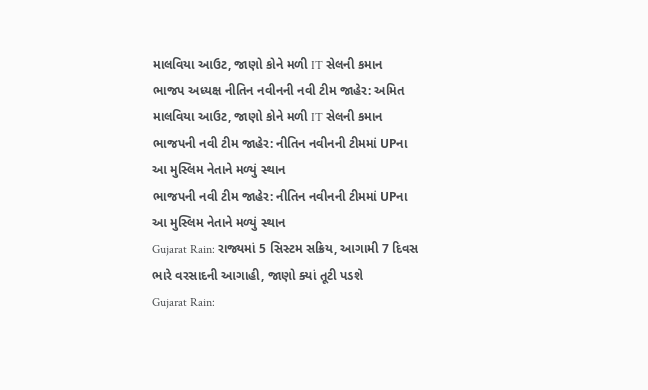માલવિયા આઉટ, જાણો કોને મળી IT સેલની કમાન
ભાજપ અધ્યક્ષ નીતિન નવીનની નવી ટીમ જાહેર: અમિત માલવિયા આઉટ, જાણો કોને મળી IT સેલની કમાન
ભાજપની નવી ટીમ જાહેર: નીતિન નવીનની ટીમમાં UPના આ મુસ્લિમ નેતાને મળ્યું સ્થાન
ભાજપની નવી ટીમ જાહેર: નીતિન નવીનની ટીમમાં UPના આ મુસ્લિમ નેતાને મળ્યું સ્થાન
Gujarat Rain: રાજ્યમાં 5 સિસ્ટમ સક્રિય, આગામી 7 દિવસ ભારે વરસાદની આગાહી, જાણો ક્યાં તૂટી પડશે
Gujarat Rain: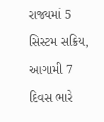રાજ્યમાં 5 સિસ્ટમ સક્રિય, આગામી 7 દિવસ ભારે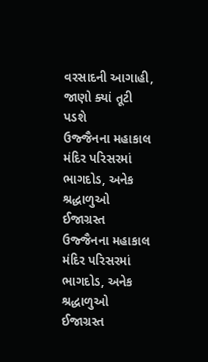વરસાદની આગાહી, જાણો ક્યાં તૂટી પડશે
ઉજ્જૈનના મહાકાલ મંદિર પરિસરમાં ભાગદોડ, અનેક શ્રદ્ધાળુઓ ઈજાગ્રસ્ત
ઉજ્જૈનના મહાકાલ મંદિર પરિસરમાં ભાગદોડ, અનેક શ્રદ્ધાળુઓ ઈજાગ્રસ્ત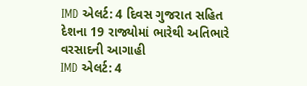IMD એલર્ટ: 4 દિવસ ગુજરાત સહિત દેશના 19 રાજ્યોમાં ભારેથી અતિભારે વરસાદની આગાહી
IMD એલર્ટ: 4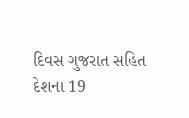દિવસ ગુજરાત સહિત દેશના 19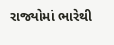રાજ્યોમાં ભારેથી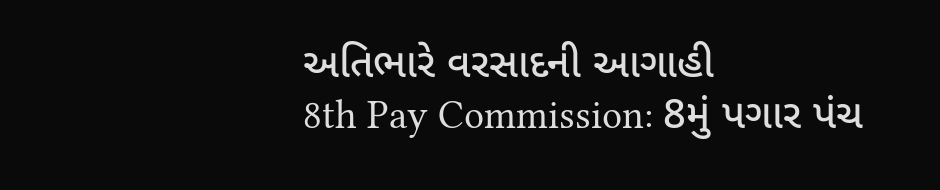અતિભારે વરસાદની આગાહી
8th Pay Commission: 8મું પગાર પંચ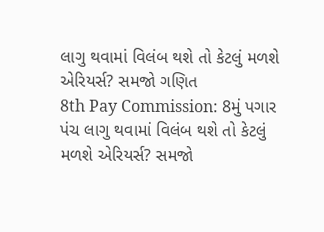લાગુ થવામાં વિલંબ થશે તો કેટલું મળશે એરિયર્સ? સમજો ગણિત
8th Pay Commission: 8મું પગાર પંચ લાગુ થવામાં વિલંબ થશે તો કેટલું મળશે એરિયર્સ? સમજો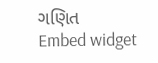ગણિત
Embed widget